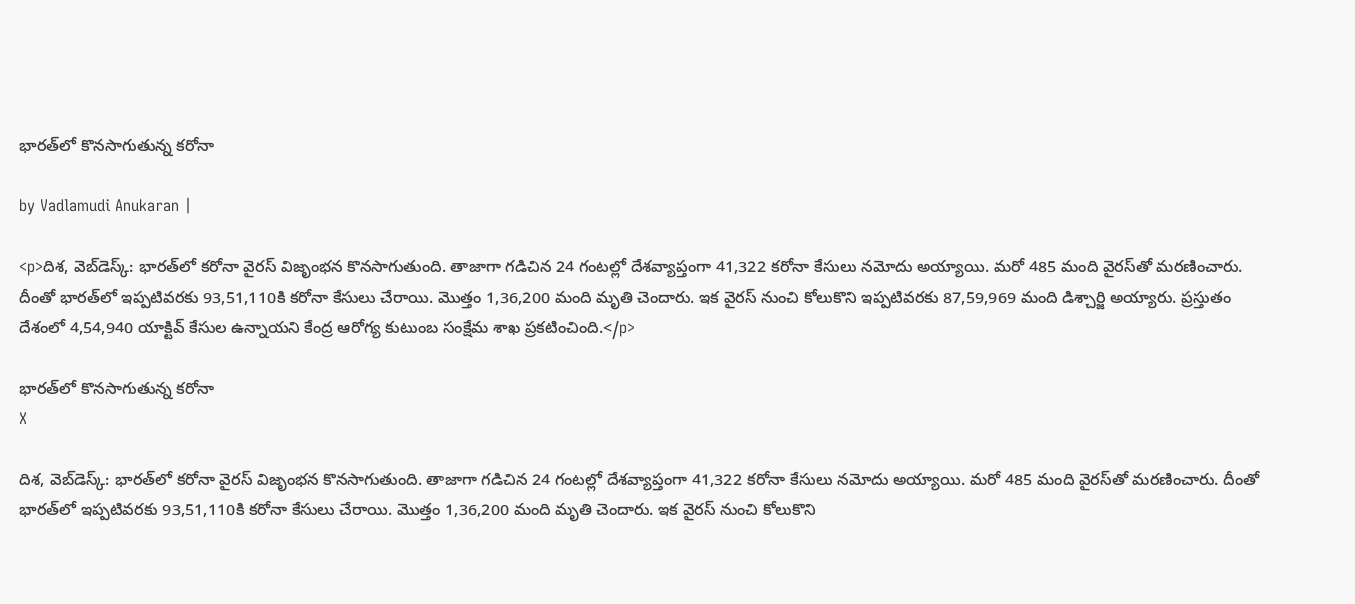భారత్‌లో కొనసాగుతున్న కరోనా

by Vadlamudi Anukaran |

<p>దిశ, వెబ్‌డెస్క్: భారత్‌లో కరోనా వైరస్ విజృంభన కొనసాగుతుంది. తాజాగా గడిచిన 24 గంటల్లో దేశవ్యాప్తంగా 41,322 కరోనా కేసులు నమోదు అయ్యాయి. మరో 485 మంది వైరస్‌తో మరణించారు. దీంతో భారత్‌లో ఇప్పటివరకు 93,51,110కి కరోనా కేసులు చేరాయి. మొత్తం 1,36,200 మంది మృతి చెందారు. ఇక వైరస్ నుంచి కోలుకొని ఇప్పటివరకు 87,59,969 మంది డిశ్చార్జి అయ్యారు. ప్రస్తుతం దేశంలో 4,54,940 యాక్టివ్ కేసుల ఉన్నాయని కేంద్ర ఆరోగ్య కుటుంబ సంక్షేమ శాఖ ప్రకటించింది.</p>

భారత్‌లో కొనసాగుతున్న కరోనా
X

దిశ, వెబ్‌డెస్క్: భారత్‌లో కరోనా వైరస్ విజృంభన కొనసాగుతుంది. తాజాగా గడిచిన 24 గంటల్లో దేశవ్యాప్తంగా 41,322 కరోనా కేసులు నమోదు అయ్యాయి. మరో 485 మంది వైరస్‌తో మరణించారు. దీంతో భారత్‌లో ఇప్పటివరకు 93,51,110కి కరోనా కేసులు చేరాయి. మొత్తం 1,36,200 మంది మృతి చెందారు. ఇక వైరస్ నుంచి కోలుకొని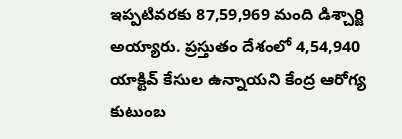ఇప్పటివరకు 87,59,969 మంది డిశ్చార్జి అయ్యారు. ప్రస్తుతం దేశంలో 4,54,940 యాక్టివ్ కేసుల ఉన్నాయని కేంద్ర ఆరోగ్య కుటుంబ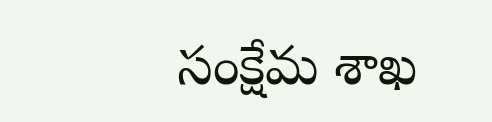సంక్షేమ శాఖ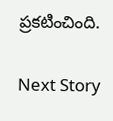ప్రకటించింది.

Next Story